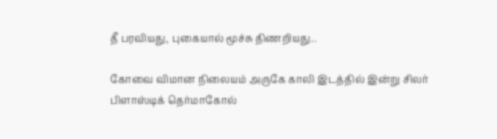தீ பரவியது, புகையால் மூச்சு திணறியது..

கோவை விமான நிலையம் அருகே காலி இடத்தில் இன்று சிலர் பிளாஸ்டிக் தெர்மாகோல்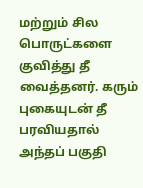மற்றும் சில பொருட்களை குவித்து தீ வைத்தனர். கரும் புகையுடன் தீ பரவியதால் அந்தப் பகுதி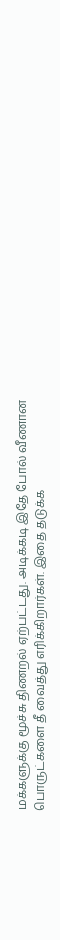மக்களுக்கு மூச்சு திணறல் ஏற்பட்டது. அடிக்கடி இதே போல் வீணான பொருட்களை தீ வைத்து எரிக்கிறார்கள். இதை தடுக்க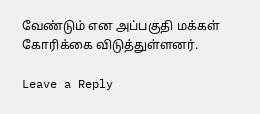வேண்டும் என அப்பகுதி மக்கள் கோரிக்கை விடுத்துள்ளனர்.

Leave a Reply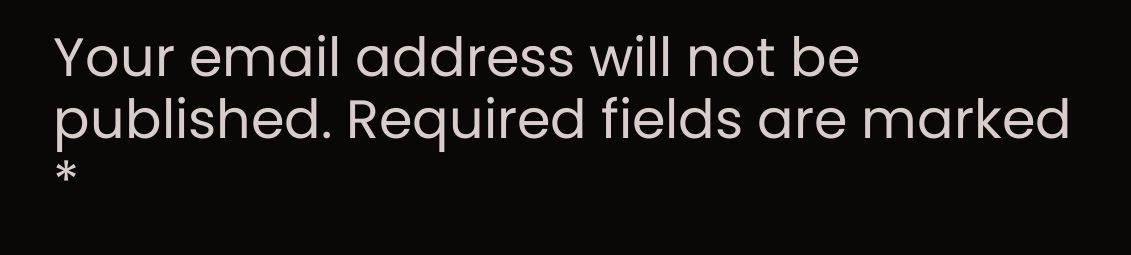Your email address will not be published. Required fields are marked *